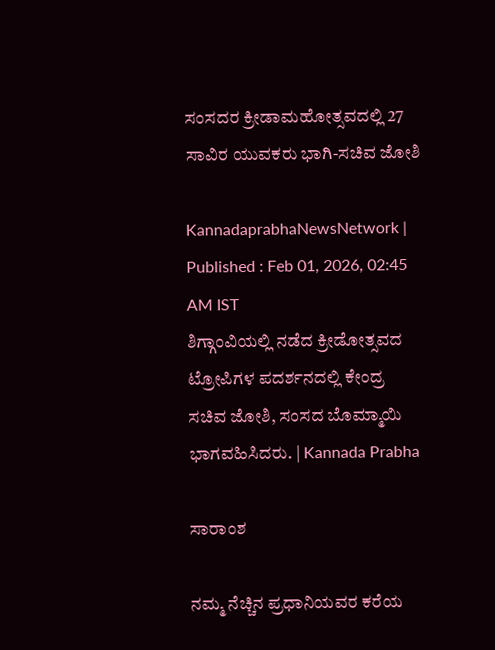ಸಂಸದರ ಕ್ರೀಡಾಮಹೋತ್ಸವದಲ್ಲಿ 27 ಸಾವಿರ ಯುವಕರು ಭಾಗಿ-ಸಚಿವ ಜೋಶಿ

KannadaprabhaNewsNetwork |
Published : Feb 01, 2026, 02:45 AM IST
ಶಿಗ್ಗಾಂವಿಯಲ್ಲಿ ನಡೆದ ಕ್ರೀಡೋತ್ಸವದ ಟ್ರೋಪಿಗಳ ಪದರ್ಶನದಲ್ಲಿ ಕೇಂದ್ರ ಸಚಿವ ಜೋಶಿ, ಸಂಸದ ಬೊಮ್ಮಾಯಿ ಭಾಗವಹಿಸಿದರು. | Kannada Prabha

ಸಾರಾಂಶ

ನಮ್ಮ ನೆಚ್ಚಿನ ಪ್ರಧಾನಿಯವರ ಕರೆಯ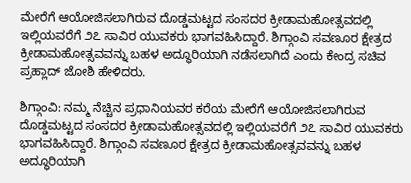ಮೇರೆಗೆ ಆಯೋಜಿಸಲಾಗಿರುವ ದೊಡ್ಡಮಟ್ಟದ ಸಂಸದರ ಕ್ರೀಡಾಮಹೋತ್ಸವದಲ್ಲಿ ಇಲ್ಲಿಯವರೆಗೆ ೨೭ ಸಾವಿರ ಯುವಕರು ಭಾಗವಹಿಸಿದ್ದಾರೆ. ಶಿಗ್ಗಾಂವಿ ಸವಣೂರ ಕ್ಷೇತ್ರದ ಕ್ರೀಡಾಮಹೋತ್ಸವವನ್ನು ಬಹಳ ಅದ್ಧೂರಿಯಾಗಿ ನಡೆಸಲಾಗಿದೆ ಎಂದು ಕೇಂದ್ರ ಸಚಿವ ಪ್ರಹ್ಲಾದ್‌ ಜೋಶಿ ಹೇಳಿದರು.

ಶಿಗ್ಗಾಂವಿ: ನಮ್ಮ ನೆಚ್ಚಿನ ಪ್ರಧಾನಿಯವರ ಕರೆಯ ಮೇರೆಗೆ ಆಯೋಜಿಸಲಾಗಿರುವ ದೊಡ್ಡಮಟ್ಟದ ಸಂಸದರ ಕ್ರೀಡಾಮಹೋತ್ಸವದಲ್ಲಿ ಇಲ್ಲಿಯವರೆಗೆ ೨೭ ಸಾವಿರ ಯುವಕರು ಭಾಗವಹಿಸಿದ್ದಾರೆ. ಶಿಗ್ಗಾಂವಿ ಸವಣೂರ ಕ್ಷೇತ್ರದ ಕ್ರೀಡಾಮಹೋತ್ಸವವನ್ನು ಬಹಳ ಅದ್ಧೂರಿಯಾಗಿ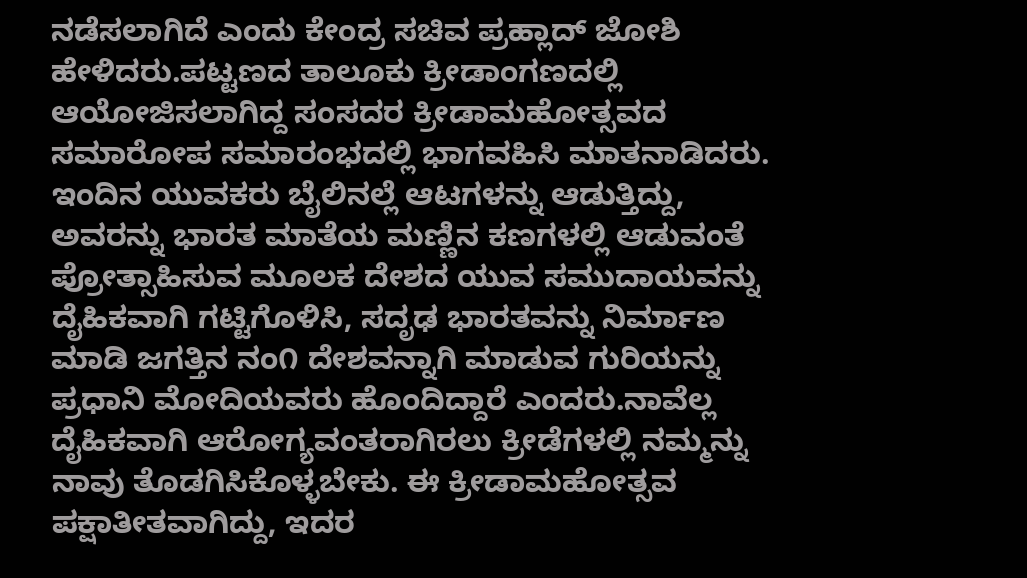ನಡೆಸಲಾಗಿದೆ ಎಂದು ಕೇಂದ್ರ ಸಚಿವ ಪ್ರಹ್ಲಾದ್‌ ಜೋಶಿ ಹೇಳಿದರು.ಪಟ್ಟಣದ ತಾಲೂಕು ಕ್ರೀಡಾಂಗಣದಲ್ಲಿ ಆಯೋಜಿಸಲಾಗಿದ್ದ ಸಂಸದರ ಕ್ರೀಡಾಮಹೋತ್ಸವದ ಸಮಾರೋಪ ಸಮಾರಂಭದಲ್ಲಿ ಭಾಗವಹಿಸಿ ಮಾತನಾಡಿದರು. ಇಂದಿನ ಯುವಕರು ಬೈಲಿನಲ್ಲೆ ಆಟಗಳನ್ನು ಆಡುತ್ತಿದ್ದು, ಅವರನ್ನು ಭಾರತ ಮಾತೆಯ ಮಣ್ಣಿನ ಕಣಗಳಲ್ಲಿ ಆಡುವಂತೆ ಪ್ರೋತ್ಸಾಹಿಸುವ ಮೂಲಕ ದೇಶದ ಯುವ ಸಮುದಾಯವನ್ನು ದೈಹಿಕವಾಗಿ ಗಟ್ಟಿಗೊಳಿಸಿ, ಸದೃಢ ಭಾರತವನ್ನು ನಿರ್ಮಾಣ ಮಾಡಿ ಜಗತ್ತಿನ ನಂ೧ ದೇಶವನ್ನಾಗಿ ಮಾಡುವ ಗುರಿಯನ್ನು ಪ್ರಧಾನಿ ಮೋದಿಯವರು ಹೊಂದಿದ್ದಾರೆ ಎಂದರು.ನಾವೆಲ್ಲ ದೈಹಿಕವಾಗಿ ಆರೋಗ್ಯವಂತರಾಗಿರಲು ಕ್ರೀಡೆಗಳಲ್ಲಿ ನಮ್ಮನ್ನು ನಾವು ತೊಡಗಿಸಿಕೊಳ್ಳಬೇಕು. ಈ ಕ್ರೀಡಾಮಹೋತ್ಸವ ಪಕ್ಷಾತೀತವಾಗಿದ್ದು, ಇದರ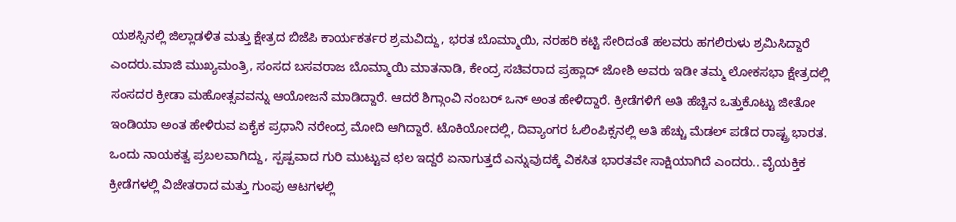ಯಶಸ್ಸಿನಲ್ಲಿ ಜಿಲ್ಲಾಡಳಿತ ಮತ್ತು ಕ್ಷೇತ್ರದ ಬಿಜೆಪಿ ಕಾರ್ಯಕರ್ತರ ಶ್ರಮವಿದ್ದು, ಭರತ ಬೊಮ್ಮಾಯಿ, ನರಹರಿ ಕಟ್ಟಿ ಸೇರಿದಂತೆ ಹಲವರು ಹಗಲಿರುಳು ಶ್ರಮಿಸಿದ್ದಾರೆ ಎಂದರು.ಮಾಜಿ ಮುಖ್ಯಮಂತ್ರಿ, ಸಂಸದ ಬಸವರಾಜ ಬೊಮ್ಮಾಯಿ ಮಾತನಾಡಿ, ಕೇಂದ್ರ ಸಚಿವರಾದ ಪ್ರಹ್ಲಾದ್‌ ಜೋಶಿ ಅವರು ಇಡೀ ತಮ್ಮ ಲೋಕಸಭಾ ಕ್ಷೇತ್ರದಲ್ಲಿ ಸಂಸದರ ಕ್ರೀಡಾ ಮಹೋತ್ಸವವನ್ನು ಆಯೋಜನೆ ಮಾಡಿದ್ದಾರೆ. ಆದರೆ ಶಿಗ್ಗಾಂವಿ ನಂಬರ್ ಒನ್ ಅಂತ ಹೇಳಿದ್ದಾರೆ. ಕ್ರೀಡೆಗಳಿಗೆ ಅತಿ ಹೆಚ್ಚಿನ ಒತ್ತುಕೊಟ್ಟು ಜೀತೋ ಇಂಡಿಯಾ ಅಂತ ಹೇಳಿರುವ ಏಕೈಕ ಪ್ರಧಾನಿ ನರೇಂದ್ರ ಮೋದಿ ಆಗಿದ್ದಾರೆ. ಟೊಕಿಯೋದಲ್ಲಿ, ದಿವ್ಯಾಂಗರ ಓಲಿಂಪಿಕ್ಸನಲ್ಲಿ ಅತಿ ಹೆಚ್ಚು ಮೆಡಲ್ ಪಡೆದ ರಾಷ್ಟ್ರ ಭಾರತ. ಒಂದು ನಾಯಕತ್ವ ಪ್ರಬಲವಾಗಿದ್ದು, ಸ್ಪಷ್ಪವಾದ ಗುರಿ ಮುಟ್ಟುವ ಛಲ ಇದ್ದರೆ ಏನಾಗುತ್ತದೆ ಎನ್ನುವುದಕ್ಕೆ ವಿಕಸಿತ ಭಾರತವೇ ಸಾಕ್ಷಿಯಾಗಿದೆ ಎಂದರು.. ವೈಯಕ್ತಿಕ ಕ್ರೀಡೆಗಳಲ್ಲಿ ವಿಜೇತರಾದ ಮತ್ತು ಗುಂಪು ಆಟಗಳಲ್ಲಿ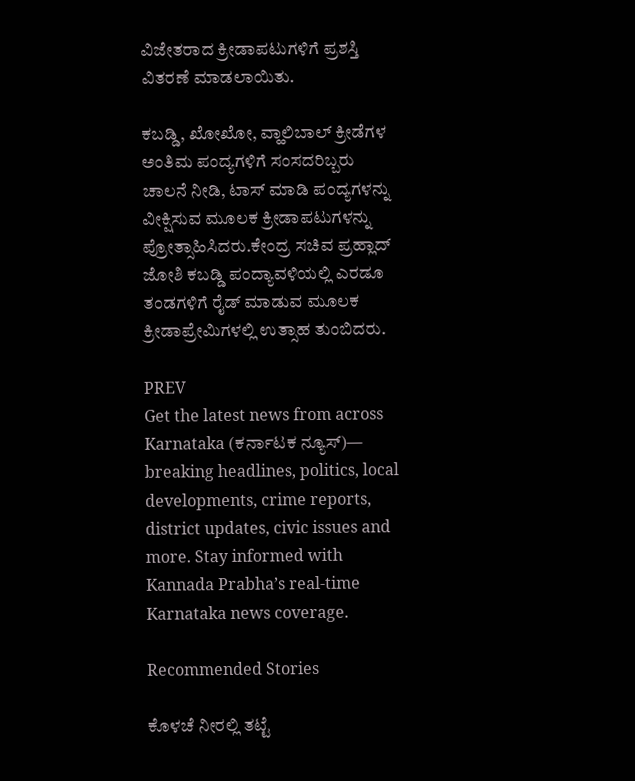ವಿಜೇತರಾದ ಕ್ರೀಡಾಪಟುಗಳಿಗೆ ಪ್ರಶಸ್ತಿ ವಿತರಣೆ ಮಾಡಲಾಯಿತು.

ಕಬಡ್ಡಿ, ಖೋಖೋ, ವ್ಹಾಲಿಬಾಲ್ ಕ್ರೀಡೆಗಳ ಅಂತಿಮ ಪಂದ್ಯಗಳಿಗೆ ಸಂಸದರಿಬ್ಬರು ಚಾಲನೆ ನೀಡಿ, ಟಾಸ್ ಮಾಡಿ ಪಂದ್ಯಗಳನ್ನು ವೀಕ್ಷಿಸುವ ಮೂಲಕ ಕ್ರೀಡಾಪಟುಗಳನ್ನು ಪ್ರೋತ್ಸಾಹಿಸಿದರು.ಕೇಂದ್ರ ಸಚಿವ ಪ್ರಹ್ಲಾದ್‌ ಜೋಶಿ ಕಬಡ್ಡಿ ಪಂದ್ಯಾವಳಿಯಲ್ಲಿ ಎರಡೂ ತಂಡಗಳಿಗೆ ರೈಡ್ ಮಾಡುವ ಮೂಲಕ ಕ್ರೀಡಾಪ್ರೇಮಿಗಳಲ್ಲಿ ಉತ್ಸಾಹ ತುಂಬಿದರು.

PREV
Get the latest news from across Karnataka (ಕರ್ನಾಟಕ ನ್ಯೂಸ್)— breaking headlines, politics, local developments, crime reports, district updates, civic issues and more. Stay informed with Kannada Prabha’s real‑time Karnataka news coverage.

Recommended Stories

ಕೊಳಚೆ ನೀರಲ್ಲಿ ತಟ್ಟೆ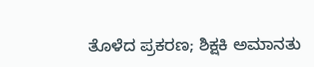ತೊಳೆದ ಪ್ರಕರಣ; ಶಿಕ್ಷಕಿ ಅಮಾನತು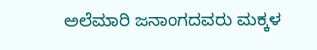ಅಲೆಮಾರಿ ಜನಾಂಗದವರು ಮಕ್ಕಳ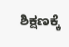ಶಿಕ್ಷಣಕ್ಕೆ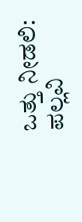ಒತ್ತು ನೀಡಲಿ: ಪಲ್ಲವಿ